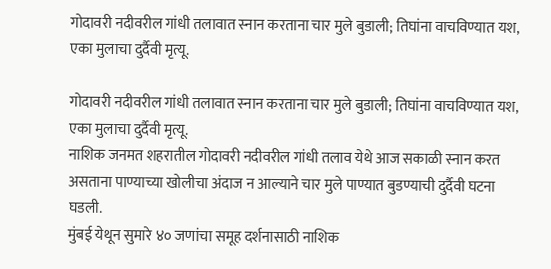गोदावरी नदीवरील गांधी तलावात स्नान करताना चार मुले बुडाली; तिघांना वाचविण्यात यश, एका मुलाचा दुर्दैवी मृत्यू.

गोदावरी नदीवरील गांधी तलावात स्नान करताना चार मुले बुडाली; तिघांना वाचविण्यात यश, एका मुलाचा दुर्दैवी मृत्यू.
नाशिक जनमत शहरातील गोदावरी नदीवरील गांधी तलाव येथे आज सकाळी स्नान करत असताना पाण्याच्या खोलीचा अंदाज न आल्याने चार मुले पाण्यात बुडण्याची दुर्दैवी घटना घडली.
मुंबई येथून सुमारे ४० जणांचा समूह दर्शनासाठी नाशिक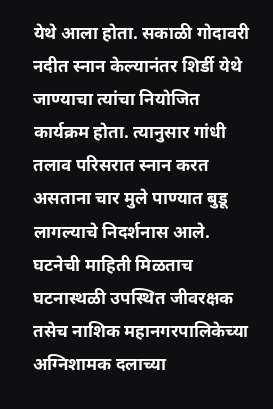येथे आला होता. सकाळी गोदावरी नदीत स्नान केल्यानंतर शिर्डी येथे जाण्याचा त्यांचा नियोजित कार्यक्रम होता. त्यानुसार गांधी तलाव परिसरात स्नान करत असताना चार मुले पाण्यात बुडू लागल्याचे निदर्शनास आले.
घटनेची माहिती मिळताच घटनास्थळी उपस्थित जीवरक्षक तसेच नाशिक महानगरपालिकेच्या अग्निशामक दलाच्या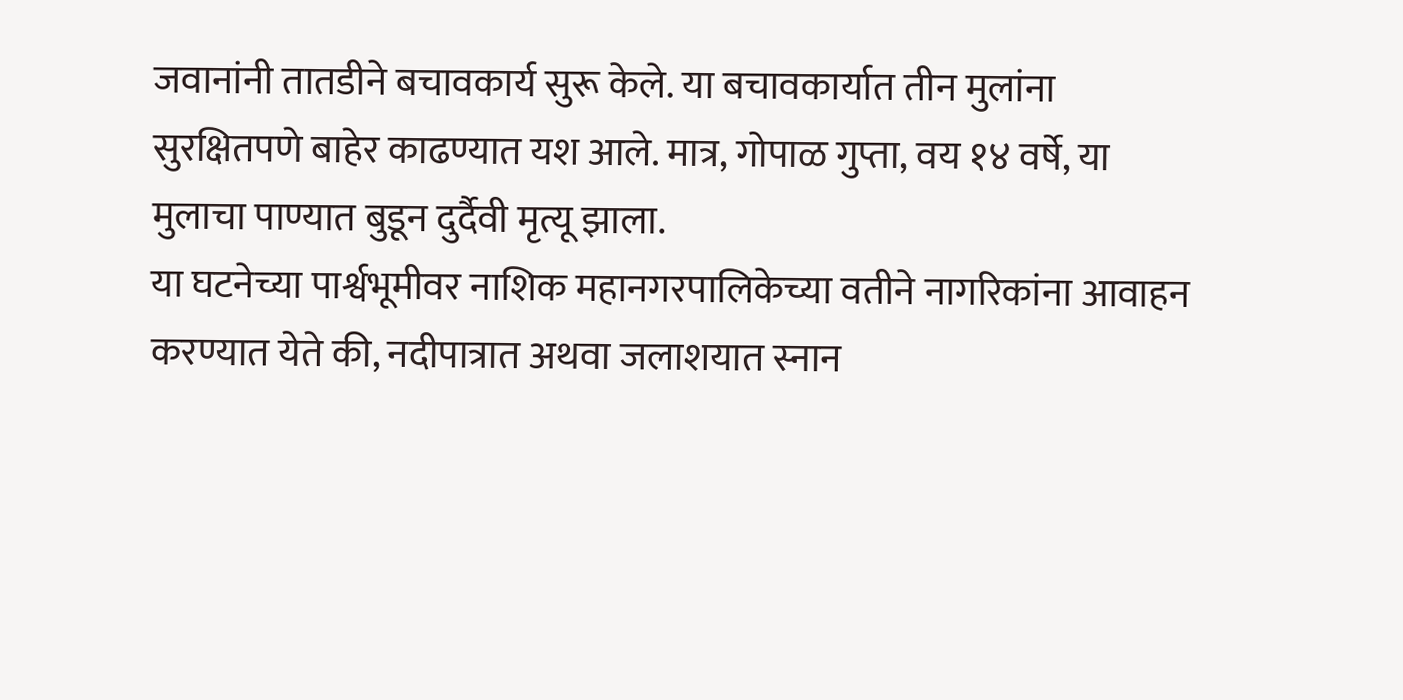जवानांनी तातडीने बचावकार्य सुरू केले. या बचावकार्यात तीन मुलांना सुरक्षितपणे बाहेर काढण्यात यश आले. मात्र, गोपाळ गुप्ता, वय १४ वर्षे, या मुलाचा पाण्यात बुडून दुर्दैवी मृत्यू झाला.
या घटनेच्या पार्श्वभूमीवर नाशिक महानगरपालिकेच्या वतीने नागरिकांना आवाहन करण्यात येते की, नदीपात्रात अथवा जलाशयात स्नान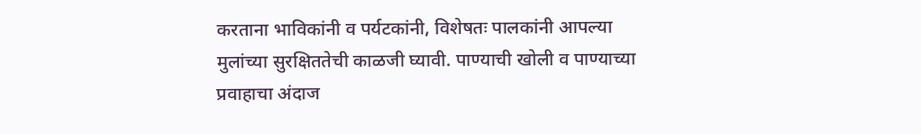करताना भाविकांनी व पर्यटकांनी, विशेषतः पालकांनी आपल्या मुलांच्या सुरक्षिततेची काळजी घ्यावी. पाण्याची खोली व पाण्याच्या प्रवाहाचा अंदाज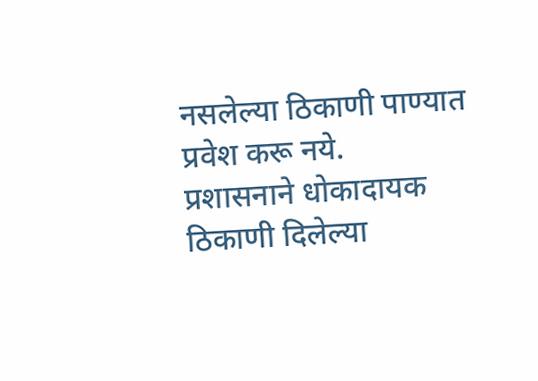नसलेल्या ठिकाणी पाण्यात प्रवेश करू नये.
प्रशासनाने धोकादायक ठिकाणी दिलेल्या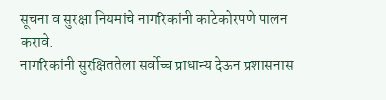सूचना व सुरक्षा नियमांचे नागरिकांनी काटेकोरपणे पालन करावे.
नागरिकांनी सुरक्षिततेला सर्वोच्च प्राधान्य देऊन प्रशासनास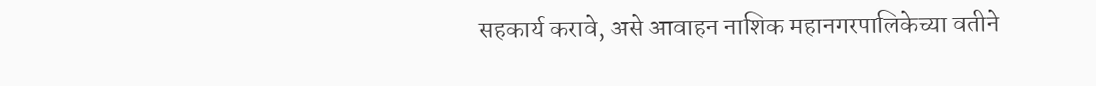सहकार्य करावे, असे आवाहन नाशिक महानगरपालिकेच्या वतीने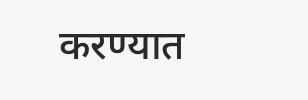करण्यात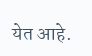येत आहे.